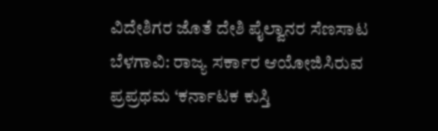ವಿದೇಶಿಗರ ಜೊತೆ ದೇಶಿ ಪೈಲ್ವಾನರ ಸೆಣಸಾಟ ಬೆಳಗಾವಿ: ರಾಜ್ಯ ಸರ್ಕಾರ ಆಯೋಜಿಸಿರುವ ಪ್ರಪ್ರಥಮ ‘ಕರ್ನಾಟಕ ಕುಸ್ತಿ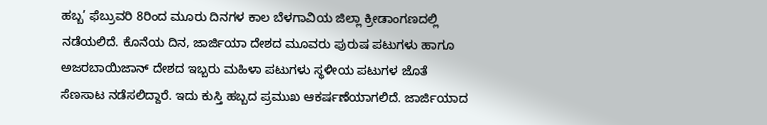ಹಬ್ಬ’ ಫೆಬ್ರುವರಿ 8ರಿಂದ ಮೂರು ದಿನಗಳ ಕಾಲ ಬೆಳಗಾವಿಯ ಜಿಲ್ಲಾ ಕ್ರೀಡಾಂಗಣದಲ್ಲಿ ನಡೆಯಲಿದೆ. ಕೊನೆಯ ದಿನ, ಜಾರ್ಜಿಯಾ ದೇಶದ ಮೂವರು ಪುರುಷ ಪಟುಗಳು ಹಾಗೂ ಅಜರಬಾಯಿಜಾನ್‌ ದೇಶದ ಇಬ್ಬರು ಮಹಿಳಾ ಪಟುಗಳು ಸ್ಥಳೀಯ ಪಟುಗಳ ಜೊತೆ ಸೆಣಸಾಟ ನಡೆಸಲಿದ್ದಾರೆ. ಇದು ಕುಸ್ತಿ ಹಬ್ಬದ ‌ಪ್ರಮುಖ ಆಕರ್ಷಣೆಯಾಗಲಿದೆ. ಜಾರ್ಜಿಯಾದ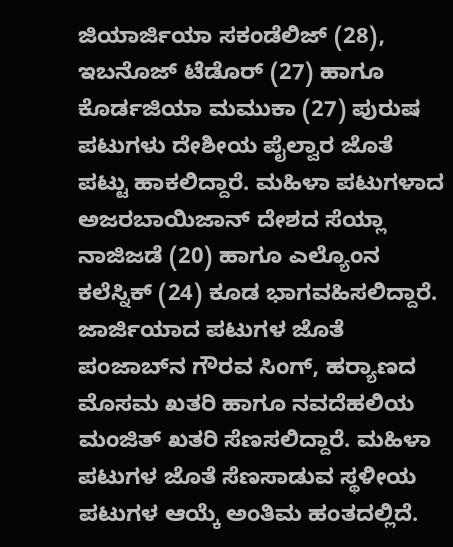ಜಿಯಾರ್ಜಿಯಾ ಸಕಂಡೆಲಿಜ್‌ (28), ಇಬನೊಜ್‌ ಟೆಡೊರ್‌ (27) ಹಾಗೂ ಕೊರ್ಡಜಿಯಾ ಮಮುಕಾ (27) ಪುರುಷ ಪಟುಗಳು ದೇಶೀಯ ಪೈಲ್ವಾರ ಜೊತೆ ಪಟ್ಟು ಹಾಕಲಿದ್ದಾರೆ. ಮಹಿಳಾ ಪಟುಗಳಾದ ಅಜರಬಾಯಿಜಾನ್‌ ದೇಶದ ಸೆಯ್ಲಾ ನಾಜಿಜಡೆ (20) ಹಾಗೂ ಎಲ್ಯೊಂನ ಕಲೆಸ್ನಿಕ್‌ (24) ಕೂಡ ಭಾಗವಹಿಸಲಿದ್ದಾರೆ. ಜಾರ್ಜಿಯಾದ ಪಟುಗಳ ಜೊತೆ ಪಂಜಾಬ್‌ನ ಗೌರವ ಸಿಂಗ್‌, ಹರ‍್ಯಾಣದ ಮೊಸಮ ಖತರಿ ಹಾಗೂ ನವದೆಹಲಿಯ ಮಂಜಿತ್‌ ಖತರಿ ಸೆಣಸಲಿದ್ದಾರೆ. ಮಹಿಳಾ ಪಟುಗಳ ಜೊತೆ ಸೆಣಸಾಡುವ ಸ್ಥಳೀಯ ಪಟುಗಳ ಆಯ್ಕೆ ಅಂತಿಮ ಹಂತದಲ್ಲಿದೆ.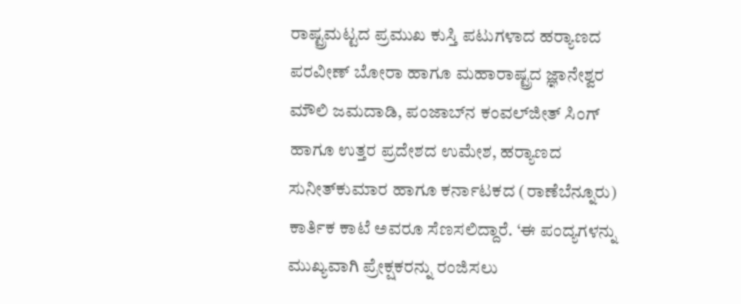ರಾಷ್ಟ್ರಮಟ್ಟದ ಪ್ರಮುಖ ಕುಸ್ತಿ ಪಟುಗಳಾದ ಹರ‍್ಯಾಣದ ಪರವೀಣ್‌ ಬೋರಾ ಹಾಗೂ ಮಹಾರಾಷ್ಟ್ರದ ಜ್ಞಾನೇಶ್ವರ ಮೌಲಿ ಜಮದಾಡಿ, ಪಂಜಾಬ್‌ನ ಕಂವಲ್‌ಜೀತ್‌ ಸಿಂಗ್‌ ಹಾಗೂ ಉತ್ತರ ಪ್ರದೇಶದ ಉಮೇಶ, ಹ‍ರ‍್ಯಾಣದ ಸುನೀತ್‌ಕುಮಾರ ಹಾಗೂ ಕರ್ನಾಟಕದ (ರಾಣೆಬೆನ್ನೂರು) ಕಾರ್ತಿಕ ಕಾಟೆ ಅವರೂ ಸೆಣಸಲಿದ್ದಾರೆ. ‘ಈ ಪಂದ್ಯಗಳನ್ನು ಮುಖ್ಯವಾಗಿ ಪ್ರೇಕ್ಷಕರನ್ನು ರಂಜಿಸಲು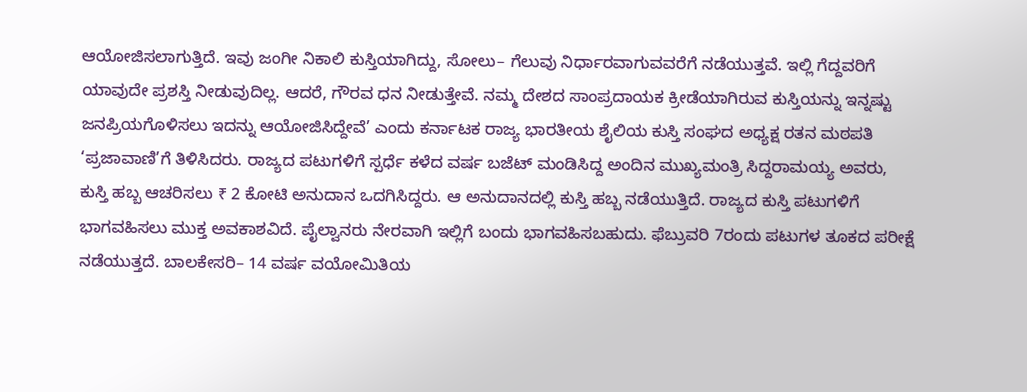ಆಯೋಜಿಸಲಾಗುತ್ತಿದೆ. ಇವು ಜಂಗೀ ನಿಕಾಲಿ ಕುಸ್ತಿಯಾಗಿದ್ದು, ಸೋಲು– ಗೆಲುವು ನಿರ್ಧಾರವಾಗುವವರೆಗೆ ನಡೆಯುತ್ತವೆ. ಇಲ್ಲಿ ಗೆದ್ದವರಿಗೆ ಯಾವುದೇ ಪ್ರಶಸ್ತಿ ನೀಡುವುದಿಲ್ಲ. ಆದರೆ, ಗೌರವ ಧನ ನೀಡುತ್ತೇವೆ. ನಮ್ಮ ದೇಶದ ಸಾಂಪ್ರದಾಯಕ ಕ್ರೀಡೆಯಾಗಿರುವ ಕುಸ್ತಿಯನ್ನು ಇನ್ನಷ್ಟು ಜನಪ್ರಿಯಗೊಳಿಸಲು ಇದನ್ನು ಆಯೋಜಿಸಿದ್ದೇವೆ’ ಎಂದು ಕರ್ನಾಟಕ ರಾಜ್ಯ ಭಾರತೀಯ ಶೈಲಿಯ ಕುಸ್ತಿ ಸಂಘದ ಅಧ್ಯಕ್ಷ ರತನ ಮಠಪತಿ ‘ಪ್ರಜಾವಾಣಿ’ಗೆ ತಿಳಿಸಿದರು. ರಾಜ್ಯದ ಪಟುಗಳಿಗೆ ಸ್ಪರ್ಧೆ ಕಳೆದ ವರ್ಷ ಬಜೆಟ್‌ ಮಂಡಿಸಿದ್ದ ಅಂದಿನ ಮುಖ್ಯಮಂತ್ರಿ ಸಿದ್ದರಾಮಯ್ಯ ಅವರು, ಕುಸ್ತಿ ಹಬ್ಬ ಆಚರಿಸಲು ₹ 2 ಕೋಟಿ ಅನುದಾನ ಒದಗಿಸಿದ್ದರು. ಆ ಅನುದಾನದಲ್ಲಿ ಕುಸ್ತಿ ಹಬ್ಬ ನಡೆಯುತ್ತಿದೆ. ರಾಜ್ಯದ ಕುಸ್ತಿ ಪಟುಗಳಿಗೆ ಭಾಗವಹಿಸಲು ಮುಕ್ತ ಅವಕಾಶವಿದೆ. ಪೈಲ್ವಾನರು ನೇರವಾಗಿ ಇಲ್ಲಿಗೆ ಬಂದು ಭಾಗವಹಿಸಬಹುದು. ಫೆಬ್ರುವರಿ 7ರಂದು ಪಟುಗಳ ತೂಕದ ಪರೀಕ್ಷೆ ನಡೆಯುತ್ತದೆ. ಬಾಲಕೇಸರಿ– 14 ವರ್ಷ ವಯೋಮಿತಿಯ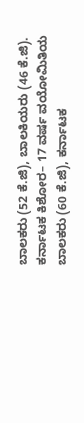ಬಾಲಕರು (52 ಕೆ.ಜಿ), ಬಾಲಕಿಯರು (46 ಕೆ.ಜಿ). ಕರ್ನಾಟಕ ಕಿಶೋರ– 17 ವರ್ಷ ವಯೋಮಿತಿಯ ಬಾಲಕರು (60 ಕೆ.ಜಿ), ಕರ್ನಾಟಕ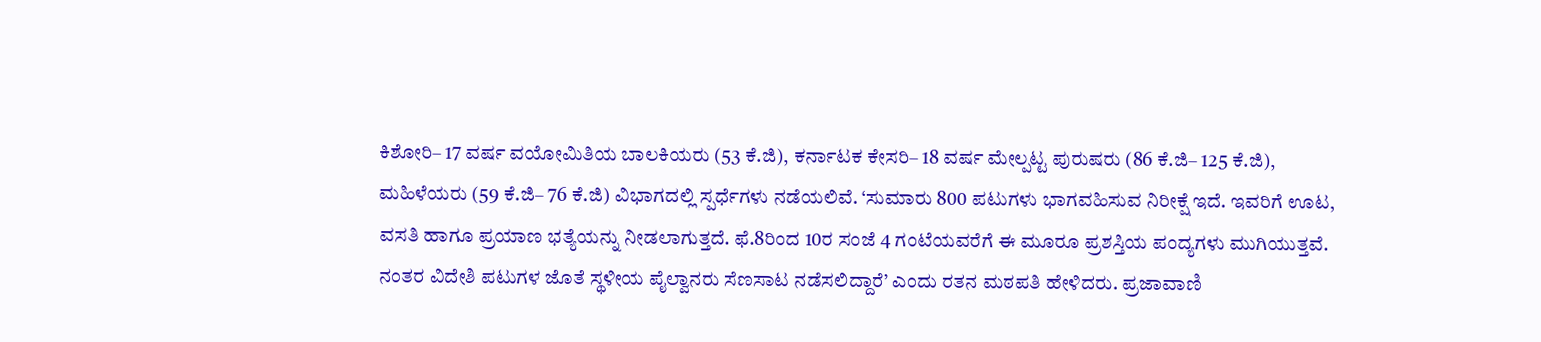ಕಿಶೋರಿ– 17 ವರ್ಷ ವಯೋಮಿತಿಯ ಬಾಲಕಿಯರು (53 ಕೆ.ಜಿ), ಕರ್ನಾಟಕ ಕೇಸರಿ– 18 ವರ್ಷ ಮೇಲ್ಪಟ್ಟ ಪುರುಷರು (86 ಕೆ.ಜಿ– 125 ಕೆ.ಜಿ), ಮಹಿಳೆಯರು (59 ಕೆ.ಜಿ– 76 ಕೆ.ಜಿ) ವಿಭಾಗದಲ್ಲಿ ಸ್ಪರ್ಧೆಗಳು ನಡೆಯಲಿವೆ. ‘ಸುಮಾರು 800 ಪಟುಗಳು ಭಾಗವಹಿಸುವ ನಿರೀಕ್ಷೆ ಇದೆ. ಇವರಿಗೆ ಊಟ, ವಸತಿ ಹಾಗೂ ಪ್ರಯಾಣ ಭತ್ಯೆಯನ್ನು ನೀಡಲಾಗುತ್ತದೆ. ಫೆ.8ರಿಂದ 10ರ ಸಂಜೆ 4 ಗಂಟೆಯವರೆಗೆ ಈ ಮೂರೂ ಪ್ರಶಸ್ತಿಯ ಪಂದ್ಯಗಳು ಮುಗಿಯುತ್ತವೆ. ನಂತರ ವಿದೇಶಿ ಪಟುಗಳ ಜೊತೆ ಸ್ಥಳೀಯ ಪೈಲ್ವಾನರು ಸೆಣಸಾಟ ನಡೆಸಲಿದ್ದಾರೆ’ ಎಂದು ರತನ ಮಠಪತಿ ಹೇಳಿದರು. ಪ್ರಜಾವಾಣಿ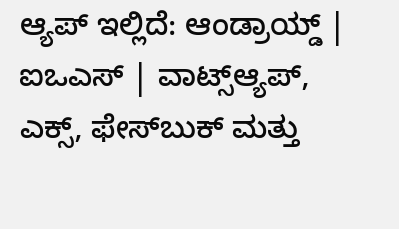ಆ್ಯಪ್ ಇಲ್ಲಿದೆ: ಆಂಡ್ರಾಯ್ಡ್ | ಐಒಎಸ್ | ವಾಟ್ಸ್ಆ್ಯಪ್, ಎಕ್ಸ್, ಫೇಸ್‌ಬುಕ್ ಮತ್ತು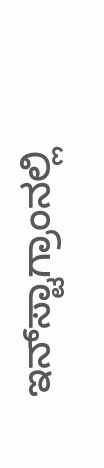ಇನ್‌ಸ್ಟಾಗ್ರಾಂನಲ್ಲಿ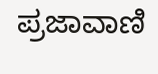ಪ್ರಜಾವಾಣಿ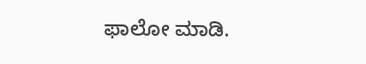ಫಾಲೋ ಮಾಡಿ.